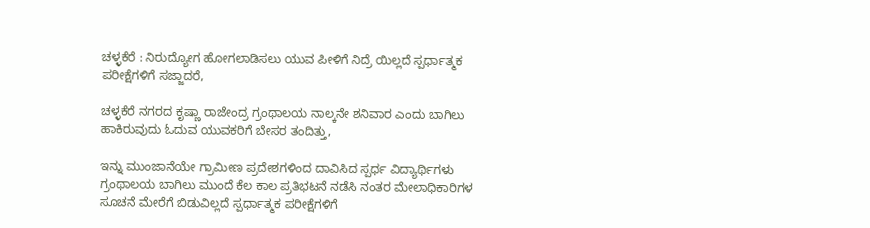ಚಳ್ಳಕೆರೆ : ನಿರುದ್ಯೋಗ ಹೋಗಲಾಡಿಸಲು ಯುವ ಪೀಳಿಗೆ ನಿದ್ರೆ ಯಿಲ್ಲದೆ ಸ್ಪರ್ಧಾತ್ಮಕ ಪರೀಕ್ಷೆಗಳಿಗೆ ಸಜ್ಜಾದರೆ,

ಚಳ್ಳಕೆರೆ ನಗರದ ಕೃಷ್ಣಾ ರಾಜೇಂದ್ರ ಗ್ರಂಥಾಲಯ ನಾಲ್ಕನೇ ಶನಿವಾರ ಎಂದು ಬಾಗಿಲು ಹಾಕಿರುವುದು ಓದುವ ಯುವಕರಿಗೆ ಬೇಸರ ತಂದಿತ್ತು,

ಇನ್ನು ಮುಂಜಾನೆಯೇ ಗ್ರಾಮೀಣ ಪ್ರದೇಶಗಳಿಂದ ದಾವಿಸಿದ ಸ್ಪರ್ಧ ವಿದ್ಯಾರ್ಥಿಗಳು ಗ್ರಂಥಾಲಯ ಬಾಗಿಲು ಮುಂದೆ ಕೆಲ ಕಾಲ ಪ್ರತಿಭಟನೆ ನಡೆಸಿ ನಂತರ ಮೇಲಾಧಿಕಾರಿಗಳ ಸೂಚನೆ ಮೇರೆಗೆ ಬಿಡುವಿಲ್ಲದೆ ಸ್ಪರ್ಧಾತ್ಮಕ ಪರೀಕ್ಷೆಗಳಿಗೆ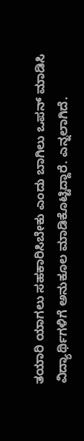ತಯಾರಿ ಯಾಗಲು ಸಹಕಾರಿಸಿಬೇಕು ಎಂದು ಬಾಗಿಲು ಒಪನ್ ಮಾಡಿಸಿ ವಿದ್ಯಾರ್ಥಿಗಳಿಗೆ ಅನುಕೂಲ ಮಾಡಿಕೊಟ್ಟಿದ್ದಾರೆ. ಎನ್ನಲಾಗಿದೆ.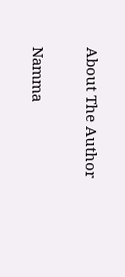About The Author

Namma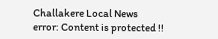Challakere Local News
error: Content is protected !!